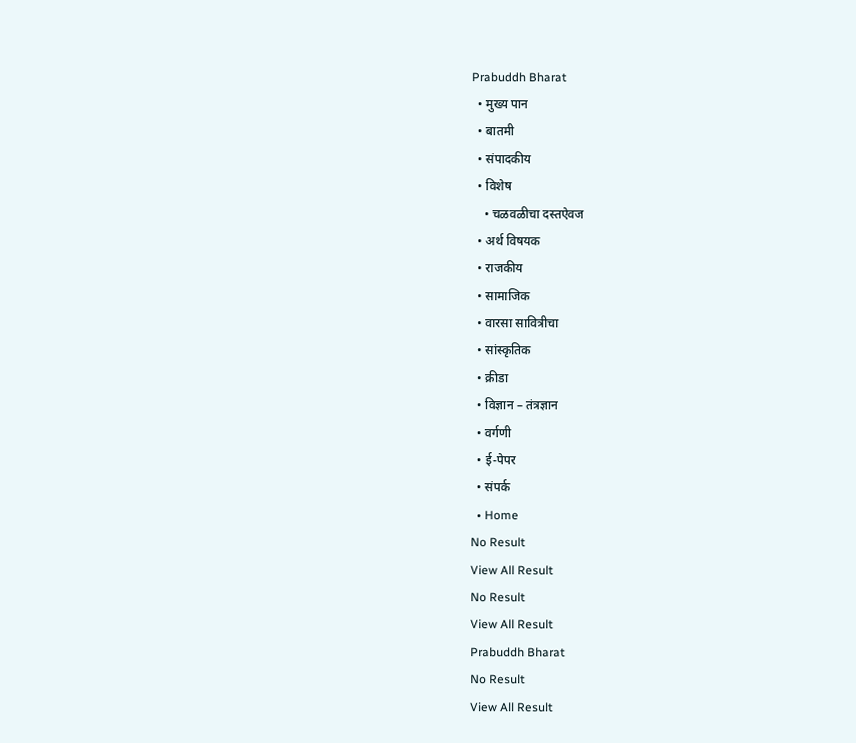Prabuddh Bharat
  • मुख्य पान
  • बातमी
  • संपादकीय
  • विशेष
    • चळवळीचा दस्तऐवज
  • अर्थ विषयक
  • राजकीय
  • सामाजिक
  • वारसा सावित्रीचा
  • सांस्कृतिक
  • क्रीडा
  • विज्ञान – तंत्रज्ञान
  • वर्गणी
  • ई-पेपर
  • संपर्क
  • Home
No Result
View All Result
No Result
View All Result
Prabuddh Bharat
No Result
View All Result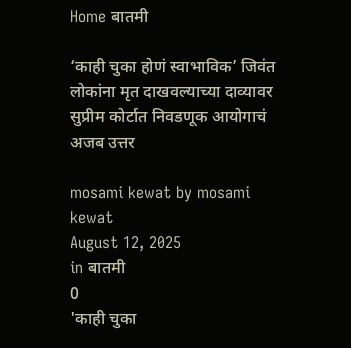Home बातमी

‘काही चुका होणं स्वाभाविक’ जिवंत लोकांना मृत दाखवल्याच्या दाव्यावर सुप्रीम कोर्टात निवडणूक आयोगाचं अजब उत्तर

mosami kewat by mosami kewat
August 12, 2025
in बातमी
0
'काही चुका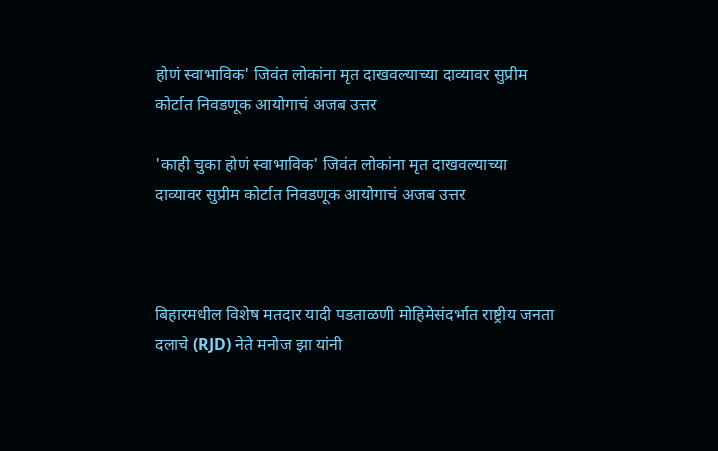होणं स्वाभाविक' जिवंत लोकांना मृत दाखवल्याच्या दाव्यावर सुप्रीम कोर्टात निवडणूक आयोगाचं अजब उत्तर

'काही चुका होणं स्वाभाविक' जिवंत लोकांना मृत दाखवल्याच्या दाव्यावर सुप्रीम कोर्टात निवडणूक आयोगाचं अजब उत्तर



बिहारमधील विशेष मतदार यादी पडताळणी मोहिमेसंदर्भात राष्ट्रीय जनता दलाचे (RJD) नेते मनोज झा यांनी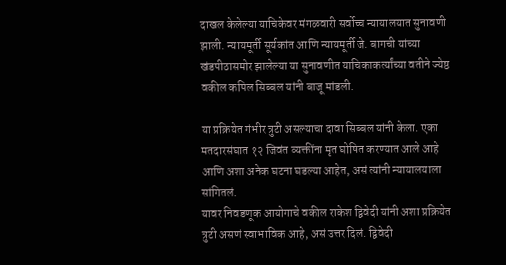दाखल केलेल्या याचिकेवर मंगळवारी सर्वोच्च न्यायालयात सुनावणी झाली. न्यायमूर्ती सूर्यकांत आणि न्यायमूर्ती जे. बागची यांच्या खंडपीठासमोर झालेल्या या सुनावणीत याचिकाकर्त्यांच्या वतीने ज्येष्ठ वकील कपिल सिब्बल यांनी बाजू मांडली.

या प्रक्रियेत गंभीर त्रुटी असल्याचा दावा सिब्बल यांनी केला. एका मतदारसंघात १२ जिवंत व्यक्तींना मृत घोषित करण्यात आले आहे आणि अशा अनेक घटना घडल्या आहेत, असं त्यांनी न्यायालयाला सांगितलं.
यावर निवडणूक आयोगाचे वकील राकेश द्विवेदी यांनी अशा प्रक्रियेत त्रुटी असणं स्वाभाविक आहे, असं उत्तर दिलं. द्विवेदी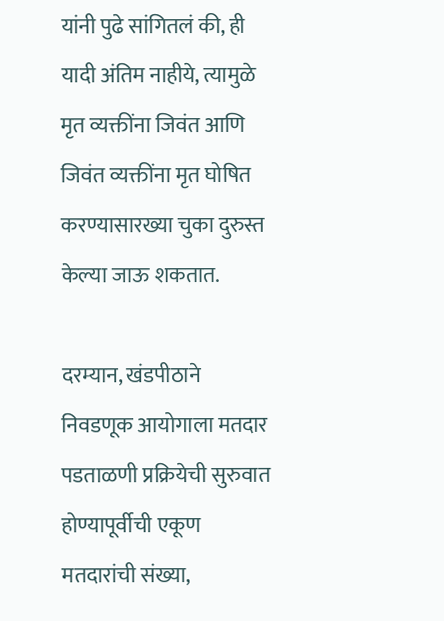यांनी पुढे सांगितलं की, ही यादी अंतिम नाहीये, त्यामुळे मृत व्यक्तींना जिवंत आणि जिवंत व्यक्तींना मृत घोषित करण्यासारख्या चुका दुरुस्त केल्या जाऊ शकतात.

दरम्यान, खंडपीठाने निवडणूक आयोगाला मतदार पडताळणी प्रक्रियेची सुरुवात होण्यापूर्वीची एकूण मतदारांची संख्या,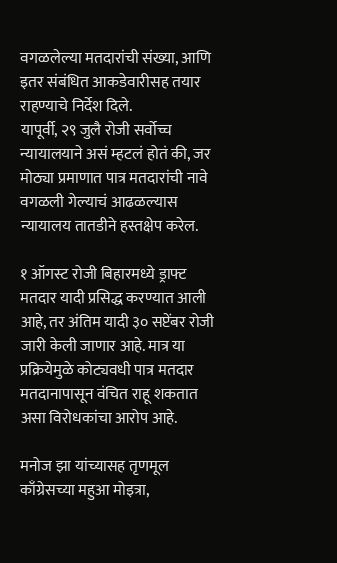वगळलेल्या मतदारांची संख्या, आणि इतर संबंधित आकडेवारीसह तयार राहण्याचे निर्देश दिले.
यापूर्वी, २९ जुलै रोजी सर्वोच्च न्यायालयाने असं म्हटलं होतं की, जर मोठ्या प्रमाणात पात्र मतदारांची नावे वगळली गेल्याचं आढळल्यास न्यायालय तातडीने हस्तक्षेप करेल.

१ ऑगस्ट रोजी बिहारमध्ये ड्राफ्ट मतदार यादी प्रसिद्ध करण्यात आली आहे, तर अंतिम यादी ३० सप्टेंबर रोजी जारी केली जाणार आहे. मात्र या प्रक्रियेमुळे कोट्यवधी पात्र मतदार मतदानापासून वंचित राहू शकतात असा विरोधकांचा आरोप आहे.

मनोज झा यांच्यासह तृणमूल काँग्रेसच्या महुआ मोइत्रा,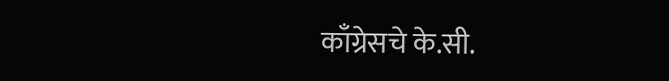काँग्रेसचे के.सी.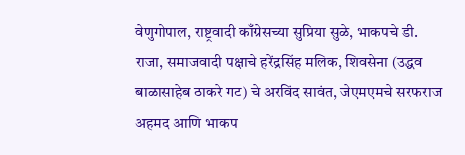वेणुगोपाल, राष्ट्रवादी काँग्रेसच्या सुप्रिया सुळे, भाकपचे डी. राजा, समाजवादी पक्षाचे हरेंद्रसिंह मलिक, शिवसेना (उद्धव बाळासाहेब ठाकरे गट) चे अरविंद सावंत, जेएमएमचे सरफराज अहमद आणि भाकप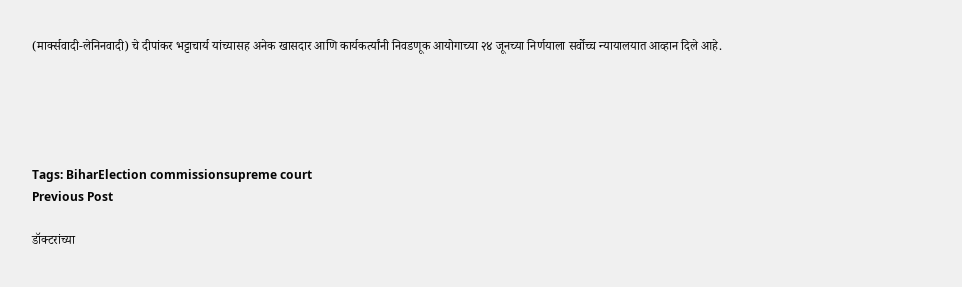(मार्क्सवादी-लेनिनवादी) चे दीपांकर भट्टाचार्य यांच्यासह अनेक खासदार आणि कार्यकर्त्यांनी निवडणूक आयोगाच्या २४ जूनच्या निर्णयाला सर्वोच्च न्यायालयात आव्हान दिले आहे.





Tags: BiharElection commissionsupreme court
Previous Post

डॉक्टरांच्या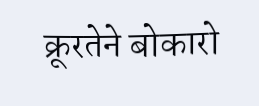क्रूरतेने बोकारो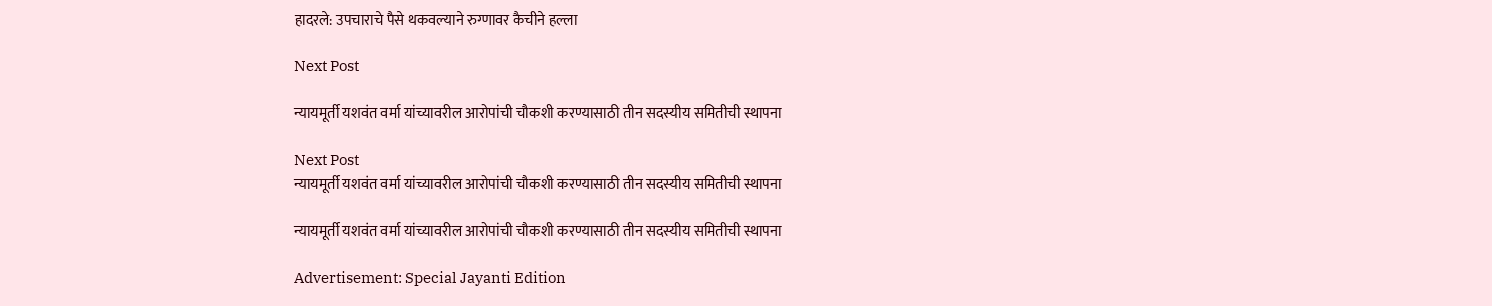हादरले: उपचाराचे पैसे थकवल्याने रुग्णावर कैचीने हल्ला

Next Post

न्यायमूर्ती यशवंत वर्मा यांच्यावरील आरोपांची चौकशी करण्यासाठी तीन सदस्यीय समितीची स्थापना

Next Post
न्यायमूर्ती यशवंत वर्मा यांच्यावरील आरोपांची चौकशी करण्यासाठी तीन सदस्यीय समितीची स्थापना

न्यायमूर्ती यशवंत वर्मा यांच्यावरील आरोपांची चौकशी करण्यासाठी तीन सदस्यीय समितीची स्थापना

Advertisement: Special Jayanti Edition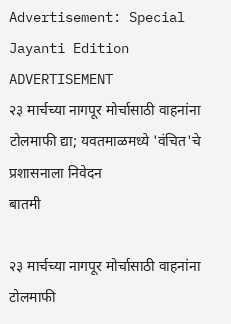Advertisement: Special Jayanti Edition
ADVERTISEMENT
२३ मार्चच्या नागपूर मोर्चासाठी वाहनांना टोलमाफी द्या; यवतमाळमध्ये 'वंचित'चे प्रशासनाला निवेदन
बातमी

२३ मार्चच्या नागपूर मोर्चासाठी वाहनांना टोलमाफी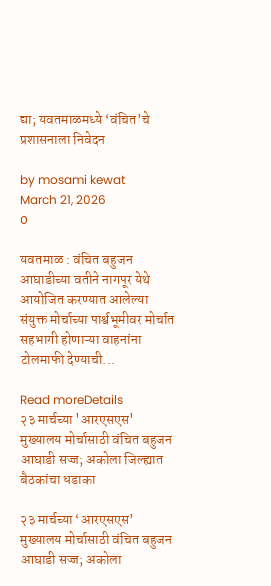द्या; यवतमाळमध्ये ‘वंचित’चे प्रशासनाला निवेदन

by mosami kewat
March 21, 2026
0

यवतमाळ : वंचित बहुजन आघाडीच्या वतीने नागपूर येथे आयोजित करण्यात आलेल्या संयुक्त मोर्चाच्या पार्श्वभूमीवर मोर्चात सहभागी होणाऱ्या वाहनांना टोलमाफी देण्याची...

Read moreDetails
२३ मार्चच्या 'आरएसएस' मुख्यालय मोर्चासाठी वंचित बहुजन आघाडी सज्ज; अकोला जिल्ह्यात बैठकांचा धडाका

२३ मार्चच्या ‘आरएसएस’ मुख्यालय मोर्चासाठी वंचित बहुजन आघाडी सज्ज; अकोला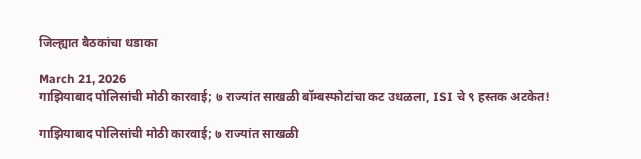जिल्ह्यात बैठकांचा धडाका

March 21, 2026
गाझियाबाद पोलिसांची मोठी कारवाई; ७ राज्यांत साखळी बॉम्बस्फोटांचा कट उधळला, ISI चे ९ हस्तक अटकेत!

गाझियाबाद पोलिसांची मोठी कारवाई; ७ राज्यांत साखळी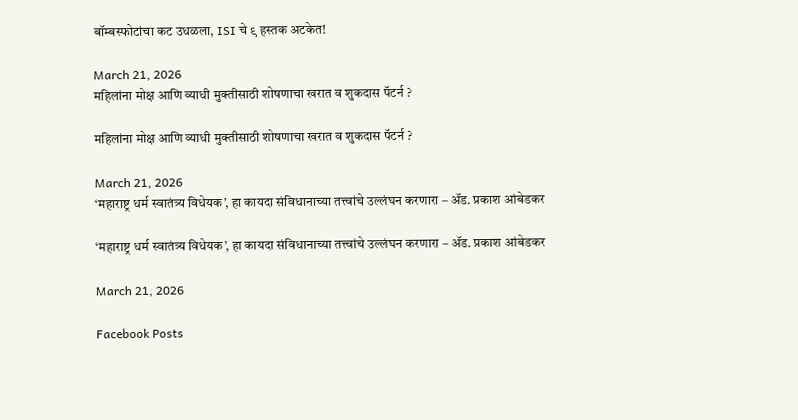बॉम्बस्फोटांचा कट उधळला, ISI चे ९ हस्तक अटकेत!

March 21, 2026
महिलांना मोक्ष आणि व्याधी मुक्तीसाठी शोषणाचा खरात व शुकदास पॅटर्न ?

महिलांना मोक्ष आणि व्याधी मुक्तीसाठी शोषणाचा खरात व शुकदास पॅटर्न ?

March 21, 2026
‘महाराष्ट्र धर्म स्वातंत्र्य विधेयक’, हा कायदा संविधानाच्या तत्त्वांचे उल्लंघन करणारा – ॲड. प्रकाश आंबेडकर

‘महाराष्ट्र धर्म स्वातंत्र्य विधेयक’, हा कायदा संविधानाच्या तत्त्वांचे उल्लंघन करणारा – ॲड. प्रकाश आंबेडकर

March 21, 2026

Facebook Posts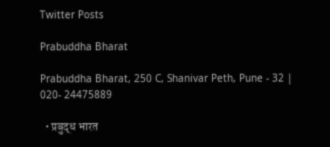Twitter Posts

Prabuddha Bharat

Prabuddha Bharat, 250 C, Shanivar Peth, Pune - 32 | 020- 24475889

  • प्रबुद्ध भारत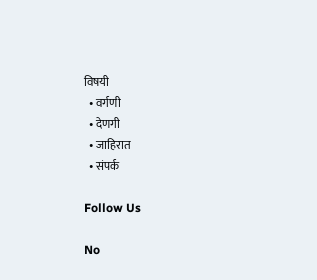विषयी
  • वर्गणी
  • देणगी
  • जाहिरात
  • संपर्क

Follow Us

No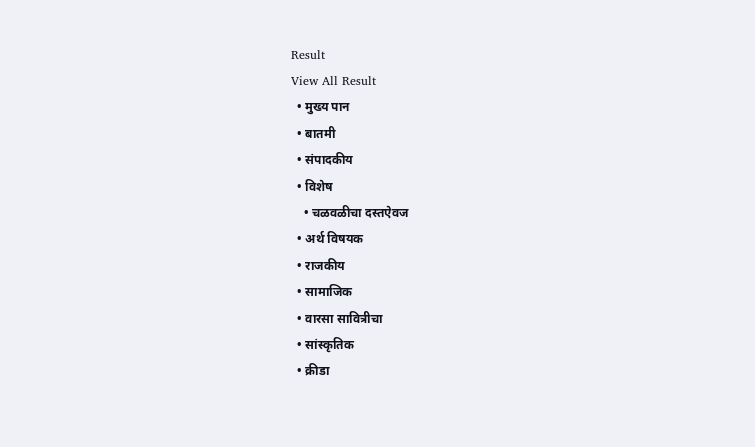Result
View All Result
  • मुख्य पान
  • बातमी
  • संपादकीय
  • विशेष
    • चळवळीचा दस्तऐवज
  • अर्थ विषयक
  • राजकीय
  • सामाजिक
  • वारसा सावित्रीचा
  • सांस्कृतिक
  • क्रीडा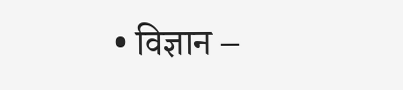• विज्ञान –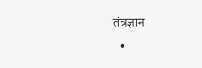तंत्रज्ञान
  •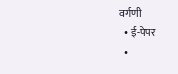वर्गणी
  • ई-पेपर
  •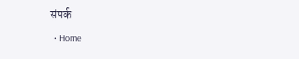संपर्क
  • Home